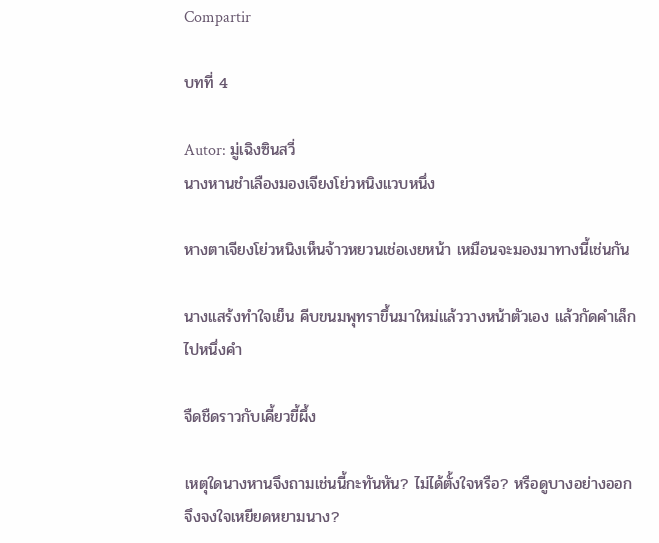Compartir

บทที่ 4

Autor: มู่เฉิงซินสวี่
นางหานชำเลืองมองเจียงโย่วหนิงแวบหนึ่ง

หางตาเจียงโย่วหนิงเห็นจ้าวหยวนเช่อเงยหน้า เหมือนจะมองมาทางนี้เช่นกัน

นางแสร้งทำใจเย็น คีบขนมพุทราขึ้นมาใหม่แล้ววางหน้าตัวเอง แล้วกัดคำเล็กไปหนึ่งคำ

จืดชืดราวกับเคี้ยวขี้ผึ้ง

เหตุใดนางหานจึงถามเช่นนี้กะทันหัน? ไม่ได้ตั้งใจหรือ? หรือดูบางอย่างออก จึงจงใจเหยียดหยามนาง?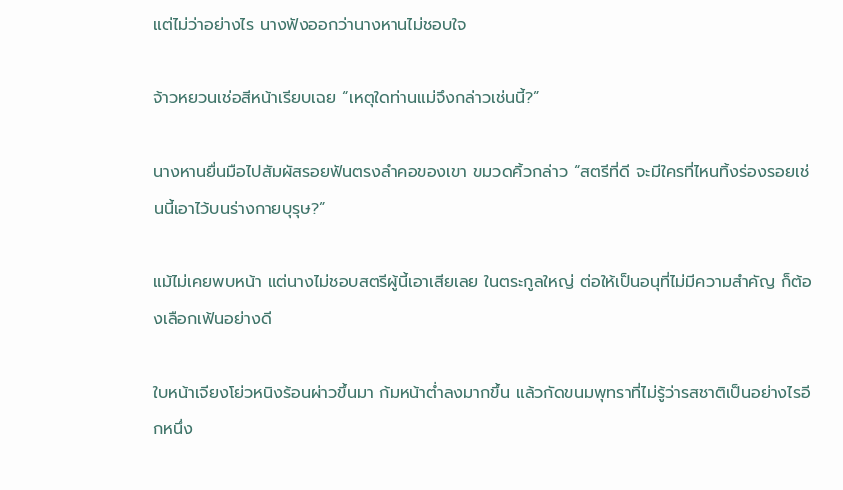แต่ไม่ว่าอย่างไร นางฟังออกว่านางหานไม่ชอบใจ

จ้าวหยวนเช่อสีหน้าเรียบเฉย “เหตุใดท่านแม่จึงกล่าวเช่นนี้?”

นางหานยื่นมือไปสัมผัสรอยฟันตรงลำคอของเขา ขมวดคิ้วกล่าว “สตรีที่ดี จะมีใครที่ไหนทิ้งร่องรอยเช่นนี้เอาไว้บนร่างกายบุรุษ?”

แม้ไม่เคยพบหน้า แต่นางไม่ชอบสตรีผู้นี้เอาเสียเลย ในตระกูลใหญ่ ต่อให้เป็นอนุที่ไม่มีความสำคัญ ก็ต้องเลือกเฟ้นอย่างดี

ใบหน้าเจียงโย่วหนิงร้อนผ่าวขึ้นมา ก้มหน้าต่ำลงมากขึ้น แล้วกัดขนมพุทราที่ไม่รู้ว่ารสชาติเป็นอย่างไรอีกหนึ่ง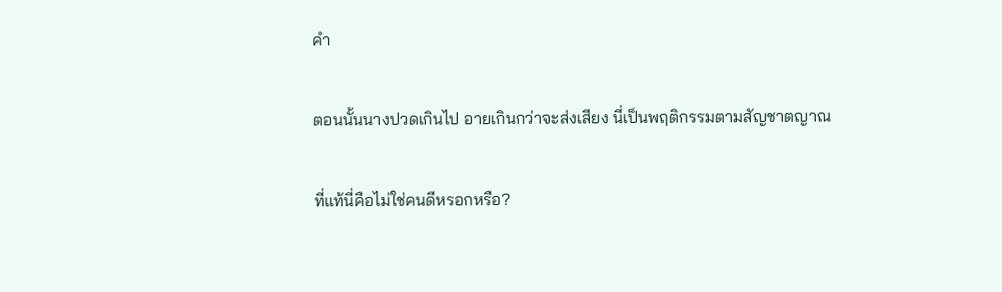คำ

ตอนนั้นนางปวดเกินไป อายเกินกว่าจะส่งเสียง นี่เป็นพฤติกรรมตามสัญชาตญาณ

ที่แท้นี่คือไม่ใช่คนดีหรอกหรือ?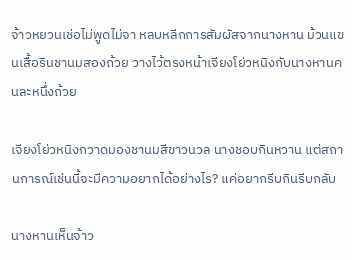จ้าวหยวนเช่อไม่พูดไม่จา หลบหลีกการสัมผัสจากนางหาน ม้วนแขนเสื้อรินชานมสองถ้วย วางไว้ตรงหน้าเจียงโย่วหนิงกับนางหานคนละหนึ่งถ้วย

เจียงโย่วหนิงกวาดมองชานมสีขาวนวล นางชอบกินหวาน แต่สถานการณ์เช่นนี้จะมีความอยากได้อย่างไร? แค่อยากรีบกินรีบกลับ

นางหานเห็นจ้าว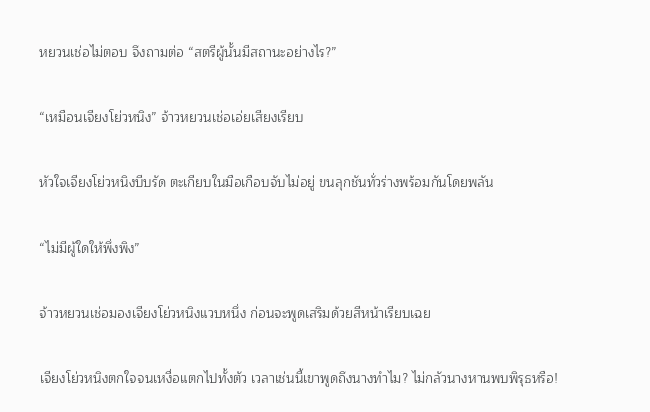หยวนเช่อไม่ตอบ จึงถามต่อ “สตรีผู้นั้นมีสถานะอย่างไร?”

“เหมือนเจียงโย่วหนิง” จ้าวหยวนเช่อเอ่ยเสียงเรียบ

หัวใจเจียงโย่วหนิงบีบรัด ตะเกียบในมือเกือบจับไม่อยู่ ขนลุกชันทั่วร่างพร้อมกันโดยพลัน

“ไม่มีผู้ใดให้พึ่งพิง”

จ้าวหยวนเช่อมองเจียงโย่วหนิงแวบหนึ่ง ก่อนจะพูดเสริมด้วยสีหน้าเรียบเฉย

เจียงโย่วหนิงตกใจจนเหงื่อแตกไปทั้งตัว เวลาเช่นนี้เขาพูดถึงนางทำไม? ไม่กลัวนางหานพบพิรุธหรือ!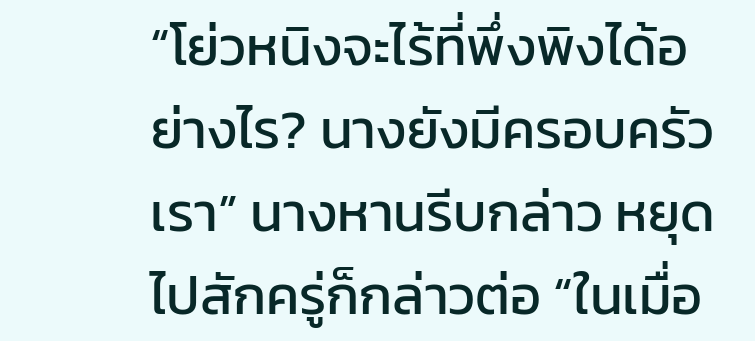“โย่วหนิงจะไร้ที่พึ่งพิงได้อย่างไร? นางยังมีครอบครัวเรา” นางหานรีบกล่าว หยุดไปสักครู่ก็กล่าวต่อ “ในเมื่อ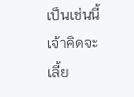เป็นเช่นนี้ เจ้าคิดจะเลี้ย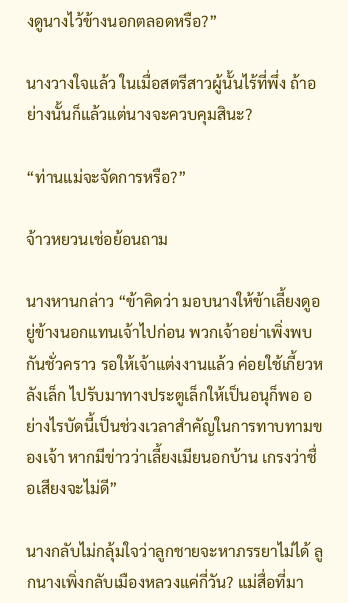งดูนางไว้ข้างนอกตลอดหรือ?”

นางวางใจแล้ว ในเมื่อสตรีสาวผู้นั้นไร้ที่พึ่ง ถ้าอย่างนั้นก็แล้วแต่นางจะควบคุมสินะ?

“ท่านแม่จะจัดการหรือ?”

จ้าวหยวนเช่อย้อนถาม

นางหานกล่าว “ข้าคิดว่า มอบนางให้ข้าเลี้ยงดูอยู่ข้างนอกแทนเจ้าไปก่อน พวกเจ้าอย่าเพิ่งพบกันชั่วคราว รอให้เจ้าแต่งงานแล้ว ค่อยใช้เกี้ยวหลังเล็ก ไปรับมาทางประตูเล็กให้เป็นอนุก็พอ อย่างไรบัดนี้เป็นช่วงเวลาสำคัญในการทาบทามของเจ้า หากมีข่าวว่าเลี้ยงเมียนอกบ้าน เกรงว่าชื่อเสียงจะไม่ดี”

นางกลับไม่กลุ้มใจว่าลูกชายจะหาภรรยาไม่ได้ ลูกนางเพิ่งกลับเมืองหลวงแค่กี่วัน? แม่สื่อที่มา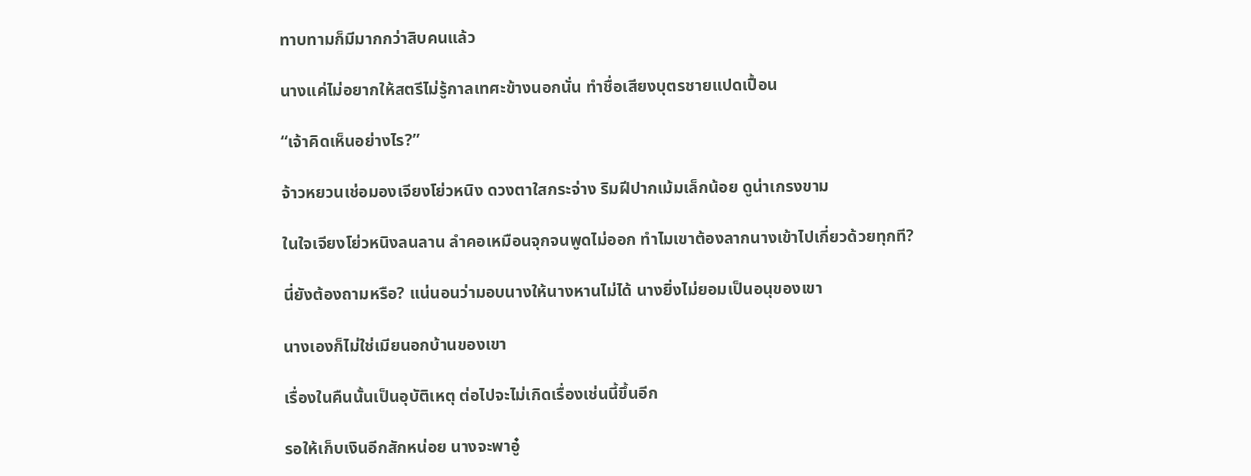ทาบทามก็มีมากกว่าสิบคนแล้ว

นางแค่ไม่อยากให้สตรีไม่รู้กาลเทศะข้างนอกนั่น ทำชื่อเสียงบุตรชายแปดเปื้อน

“เจ้าคิดเห็นอย่างไร?”

จ้าวหยวนเช่อมองเจียงโย่วหนิง ดวงตาใสกระจ่าง ริมฝีปากเม้มเล็กน้อย ดูน่าเกรงขาม

ในใจเจียงโย่วหนิงลนลาน ลำคอเหมือนจุกจนพูดไม่ออก ทำไมเขาต้องลากนางเข้าไปเกี่ยวด้วยทุกที?

นี่ยังต้องถามหรือ? แน่นอนว่ามอบนางให้นางหานไม่ได้ นางยิ่งไม่ยอมเป็นอนุของเขา

นางเองก็ไม่ใช่เมียนอกบ้านของเขา

เรื่องในคืนนั้นเป็นอุบัติเหตุ ต่อไปจะไม่เกิดเรื่องเช่นนี้ขึ้นอีก

รอให้เก็บเงินอีกสักหน่อย นางจะพาอู๋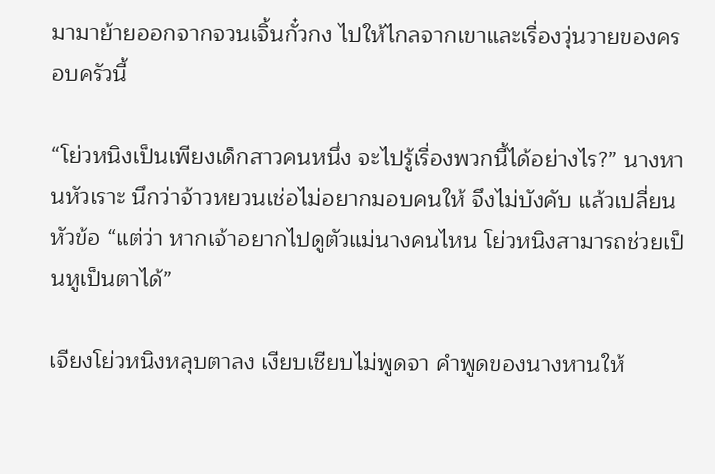มามาย้ายออกจากจวนเจิ้นกั๋วกง ไปให้ไกลจากเขาและเรื่องวุ่นวายของครอบครัวนี้

“โย่วหนิงเป็นเพียงเด็กสาวคนหนึ่ง จะไปรู้เรื่องพวกนี้ได้อย่างไร?” นางหานหัวเราะ นึกว่าจ้าวหยวนเช่อไม่อยากมอบคนให้ จึงไม่บังคับ แล้วเปลี่ยนหัวข้อ “แต่ว่า หากเจ้าอยากไปดูตัวแม่นางคนไหน โย่วหนิงสามารถช่วยเป็นหูเป็นตาได้”

เจียงโย่วหนิงหลุบตาลง เงียบเชียบไม่พูดจา คำพูดของนางหานให้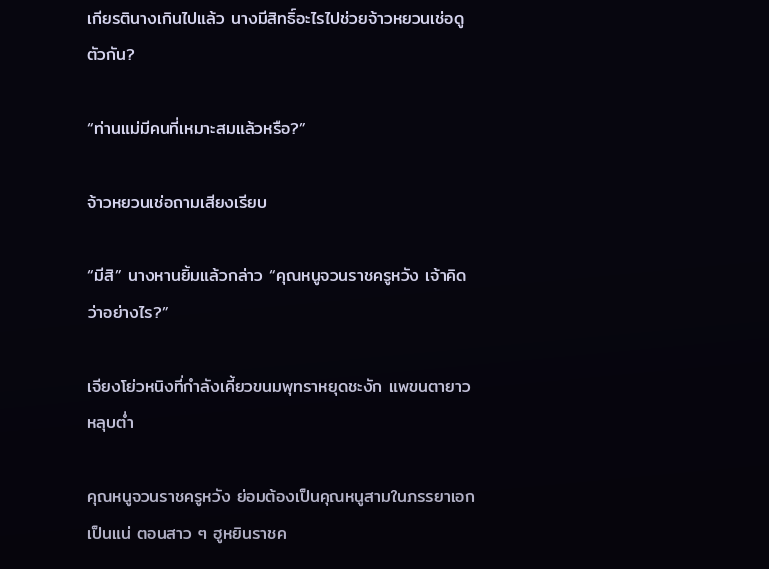เกียรตินางเกินไปแล้ว นางมีสิทธิ์อะไรไปช่วยจ้าวหยวนเช่อดูตัวกัน?

“ท่านแม่มีคนที่เหมาะสมแล้วหรือ?”

จ้าวหยวนเช่อถามเสียงเรียบ

“มีสิ” นางหานยิ้มแล้วกล่าว “คุณหนูจวนราชครูหวัง เจ้าคิดว่าอย่างไร?”

เจียงโย่วหนิงที่กำลังเคี้ยวขนมพุทราหยุดชะงัก แพขนตายาวหลุบต่ำ

คุณหนูจวนราชครูหวัง ย่อมต้องเป็นคุณหนูสามในภรรยาเอกเป็นแน่ ตอนสาว ๆ ฮูหยินราชค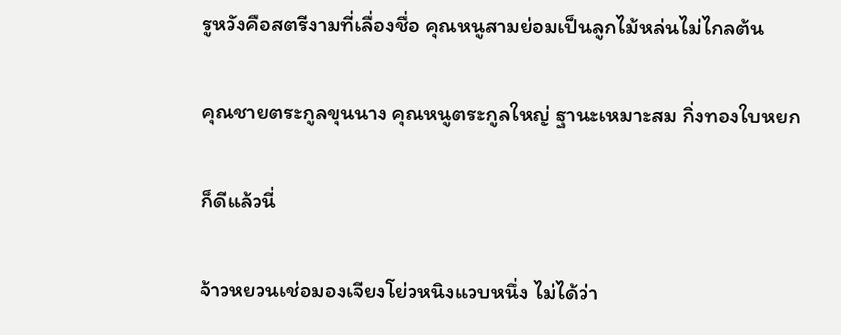รูหวังคือสตรีงามที่เลื่องชื่อ คุณหนูสามย่อมเป็นลูกไม้หล่นไม่ไกลต้น

คุณชายตระกูลขุนนาง คุณหนูตระกูลใหญ่ ฐานะเหมาะสม กิ่งทองใบหยก

ก็ดีแล้วนี่

จ้าวหยวนเช่อมองเจียงโย่วหนิงแวบหนึ่ง ไม่ได้ว่า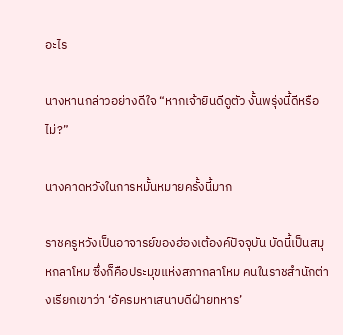อะไร

นางหานกล่าวอย่างดีใจ “หากเจ้ายินดีดูตัว งั้นพรุ่งนี้ดีหรือไม่?”

นางคาดหวังในการหมั้นหมายครั้งนี้มาก

ราชครูหวังเป็นอาจารย์ของฮ่องเต้องค์ปัจจุบัน บัดนี้เป็นสมุหกลาโหม ซึ่งก็คือประมุขแห่งสภากลาโหม คนในราชสำนักต่างเรียกเขาว่า ‘อัครมหาเสนาบดีฝ่ายทหาร’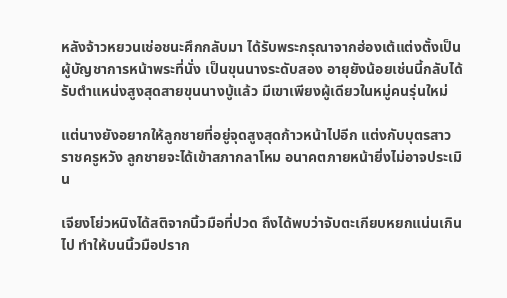หลังจ้าวหยวนเช่อชนะศึกกลับมา ได้รับพระกรุณาจากฮ่องเต้แต่งตั้งเป็นผู้บัญชาการหน้าพระที่นั่ง เป็นขุนนางระดับสอง อายุยังน้อยเช่นนี้กลับได้รับตำแหน่งสูงสุดสายขุนนางบู้แล้ว มีเขาเพียงผู้เดียวในหมู่คนรุ่นใหม่

แต่นางยังอยากให้ลูกชายที่อยู่จุดสูงสุดก้าวหน้าไปอีก แต่งกับบุตรสาวราชครูหวัง ลูกชายจะได้เข้าสภากลาโหม อนาคตภายหน้ายิ่งไม่อาจประเมิน

เจียงโย่วหนิงได้สติจากนิ้วมือที่ปวด ถึงได้พบว่าจับตะเกียบหยกแน่นเกินไป ทำให้บนนิ้วมือปราก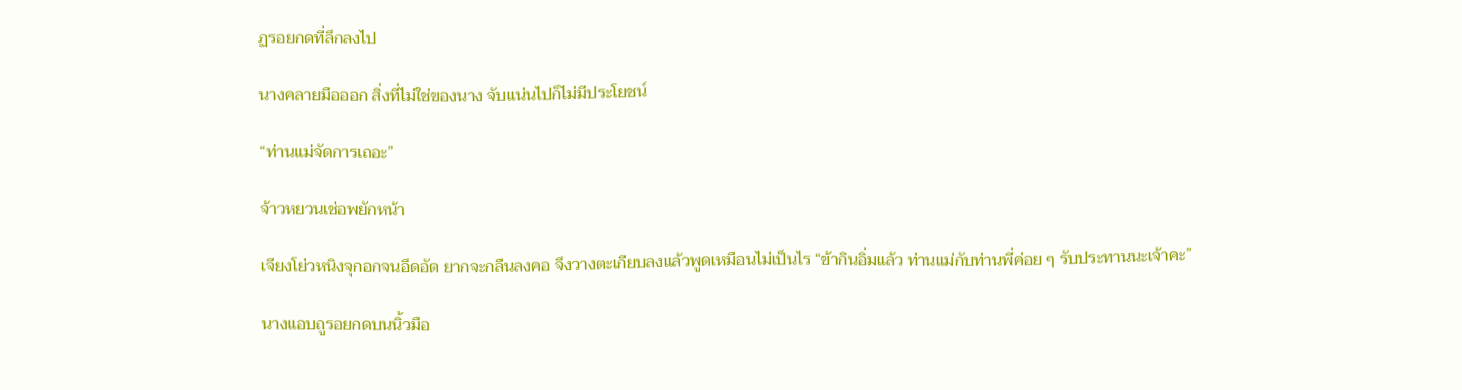ฏรอยกดที่ลึกลงไป

นางคลายมือออก สิ่งที่ไม่ใช่ของนาง จับแน่นไปก็ไม่มีประโยชน์

“ท่านแม่จัดการเถอะ”

จ้าวหยวนเช่อพยักหน้า

เจียงโย่วหนิงจุกอกจนอึดอัด ยากจะกลืนลงคอ จึงวางตะเกียบลงแล้วพูดเหมือนไม่เป็นไร “ข้ากินอิ่มแล้ว ท่านแม่กับท่านพี่ค่อย ๆ รับประทานนะเจ้าคะ”

นางแอบถูรอยกดบนนิ้วมือ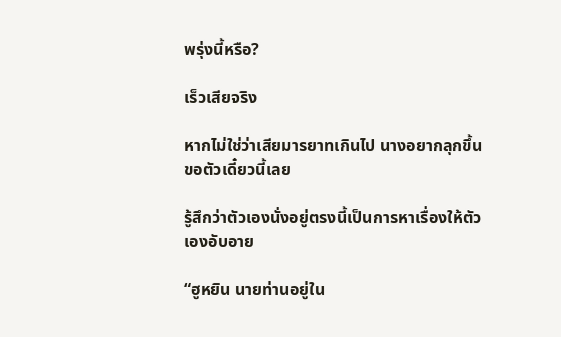พรุ่งนี้หรือ?

เร็วเสียจริง

หากไม่ใช่ว่าเสียมารยาทเกินไป นางอยากลุกขึ้นขอตัวเดี๋ยวนี้เลย

รู้สึกว่าตัวเองนั่งอยู่ตรงนี้เป็นการหาเรื่องให้ตัวเองอับอาย

“ฮูหยิน นายท่านอยู่ใน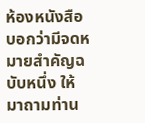ห้องหนังสือ บอกว่ามีจดหมายสำคัญฉบับหนึ่ง ให้มาถามท่าน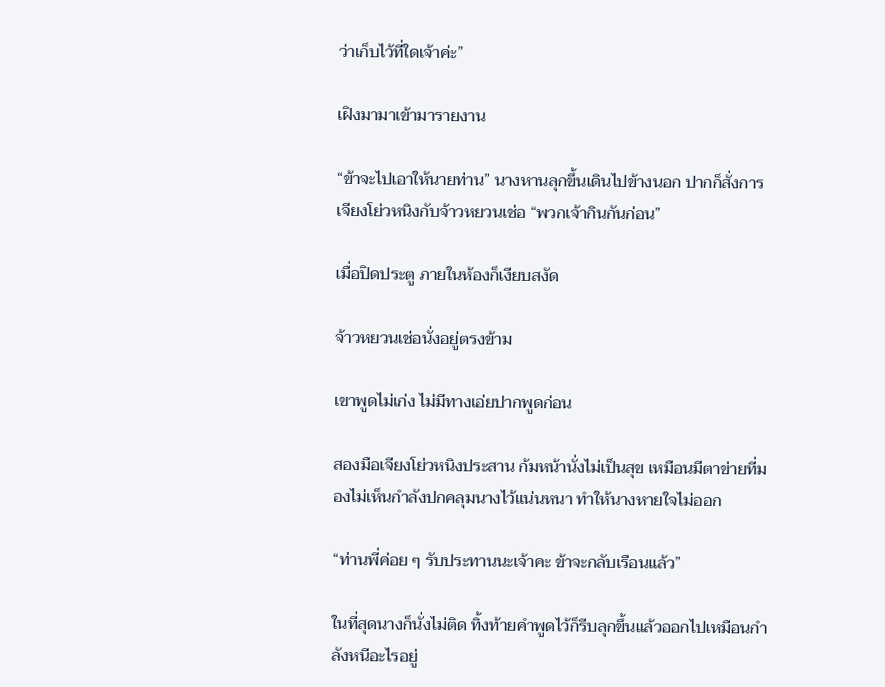ว่าเก็บไว้ที่ใดเจ้าค่ะ”

เฝิงมามาเข้ามารายงาน

“ข้าจะไปเอาให้นายท่าน” นางหานลุกขึ้นเดินไปข้างนอก ปากก็สั่งการเจียงโย่วหนิงกับจ้าวหยวนเช่อ “พวกเจ้ากินกันก่อน”

เมื่อปิดประตู ภายในห้องก็เงียบสงัด

จ้าวหยวนเช่อนั่งอยู่ตรงข้าม

เขาพูดไม่เก่ง ไม่มีทางเอ่ยปากพูดก่อน

สองมือเจียงโย่วหนิงประสาน ก้มหน้านั่งไม่เป็นสุข เหมือนมีตาข่ายที่มองไม่เห็นกำลังปกคลุมนางไว้แน่นหนา ทำให้นางหายใจไม่ออก

“ท่านพี่ค่อย ๆ รับประทานนะเจ้าคะ ข้าจะกลับเรือนแล้ว”

ในที่สุดนางก็นั่งไม่ติด ทิ้งท้ายคำพูดไว้ก็รีบลุกขึ้นแล้วออกไปเหมือนกำลังหนีอะไรอยู่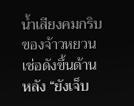น้ำเสียงคมกริบของจ้าวหยวนเช่อดังขึ้นด้านหลัง “ยังเจ็บ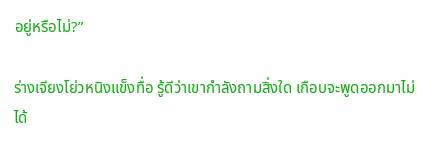อยู่หรือไม่?”

ร่างเจียงโย่วหนิงแข็งทื่อ รู้ดีว่าเขากำลังถามสิ่งใด เกือบจะพูดออกมาไม่ได้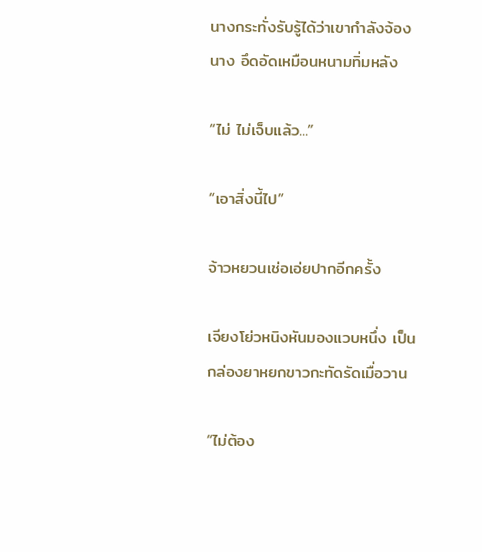นางกระทั่งรับรู้ได้ว่าเขากำลังจ้องนาง อึดอัดเหมือนหนามทิ่มหลัง

“ไม่ ไม่เจ็บแล้ว...”

“เอาสิ่งนี้ไป”

จ้าวหยวนเช่อเอ่ยปากอีกครั้ง

เจียงโย่วหนิงหันมองแวบหนึ่ง เป็นกล่องยาหยกขาวกะทัดรัดเมื่อวาน

“ไม่ต้อง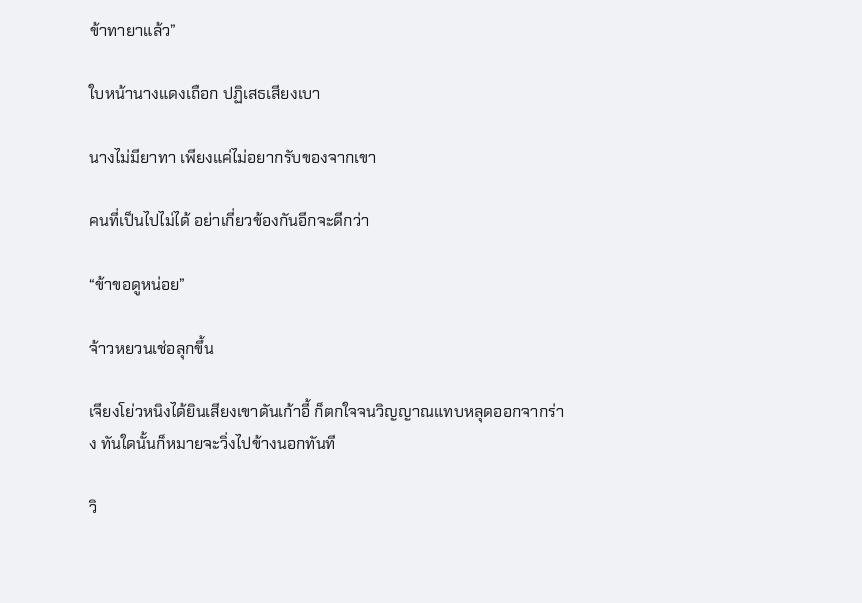ข้าทายาแล้ว”

ใบหน้านางแดงเถือก ปฏิเสธเสียงเบา

นางไม่มียาทา เพียงแค่ไม่อยากรับของจากเขา

คนที่เป็นไปไม่ได้ อย่าเกี่ยวข้องกันอีกจะดีกว่า

“ข้าขอดูหน่อย”

จ้าวหยวนเช่อลุกขึ้น

เจียงโย่วหนิงได้ยินเสียงเขาดันเก้าอี้ ก็ตกใจจนวิญญาณแทบหลุดออกจากร่าง ทันใดนั้นก็หมายจะวิ่งไปข้างนอกทันที

วิ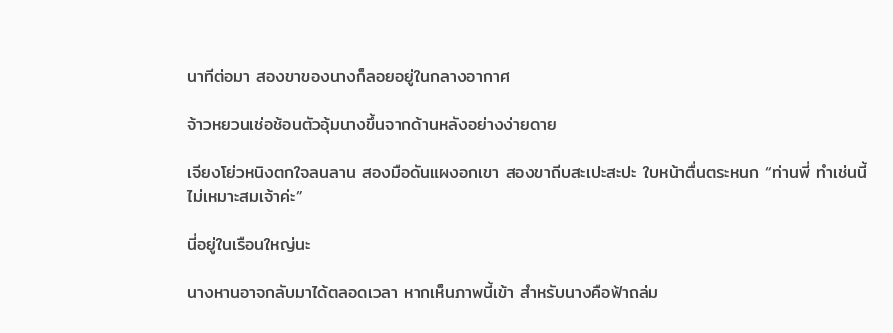นาทีต่อมา สองขาของนางก็ลอยอยู่ในกลางอากาศ

จ้าวหยวนเช่อช้อนตัวอุ้มนางขึ้นจากด้านหลังอย่างง่ายดาย

เจียงโย่วหนิงตกใจลนลาน สองมือดันแผงอกเขา สองขาถีบสะเปะสะปะ ใบหน้าตื่นตระหนก “ท่านพี่ ทำเช่นนี้ไม่เหมาะสมเจ้าค่ะ”

นี่อยู่ในเรือนใหญ่นะ

นางหานอาจกลับมาได้ตลอดเวลา หากเห็นภาพนี้เข้า สำหรับนางคือฟ้าถล่ม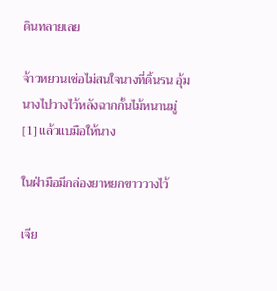ดินทลายเลย

จ้าวหยวนเช่อไม่สนใจนางที่ดิ้นรน อุ้มนางไปวางไว้หลังฉากกั้นไม้หนานมู่[1] แล้วแบมือให้นาง

ในฝ่ามือมีกล่องยาหยกขาววางไว้

เจีย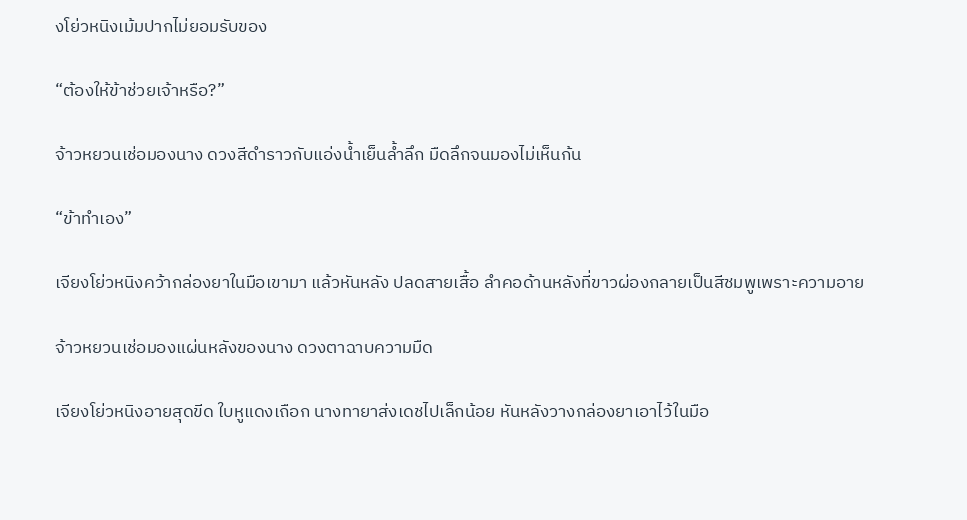งโย่วหนิงเม้มปากไม่ยอมรับของ

“ต้องให้ข้าช่วยเจ้าหรือ?”

จ้าวหยวนเช่อมองนาง ดวงสีดำราวกับแอ่งน้ำเย็นล้ำลึก มืดลึกจนมองไม่เห็นก้น

“ข้าทำเอง”

เจียงโย่วหนิงคว้ากล่องยาในมือเขามา แล้วหันหลัง ปลดสายเสื้อ ลำคอด้านหลังที่ขาวผ่องกลายเป็นสีชมพูเพราะความอาย

จ้าวหยวนเช่อมองแผ่นหลังของนาง ดวงตาฉาบความมืด

เจียงโย่วหนิงอายสุดขีด ใบหูแดงเถือก นางทายาส่งเดชไปเล็กน้อย หันหลังวางกล่องยาเอาไว้ในมือ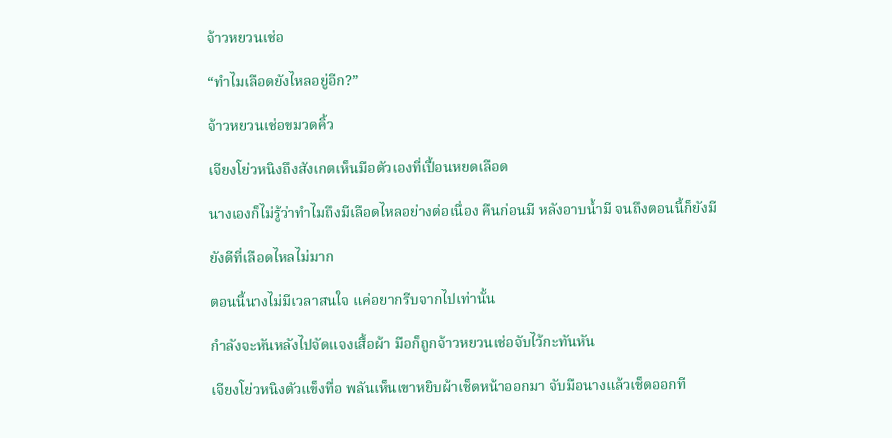จ้าวหยวนเช่อ

“ทำไมเลือดยังไหลอยู่อีก?”

จ้าวหยวนเช่อขมวดคิ้ว

เจียงโย่วหนิงถึงสังเกตเห็นมือตัวเองที่เปื้อนหยดเลือด

นางเองก็ไม่รู้ว่าทำไมถึงมีเลือดไหลอย่างต่อเนื่อง คืนก่อนมี หลังอาบน้ำมี จนถึงตอนนี้ก็ยังมี

ยังดีที่เลือดไหลไม่มาก

ตอนนี้นางไม่มีเวลาสนใจ แค่อยากรีบจากไปเท่านั้น

กำลังจะหันหลังไปจัดแจงเสื้อผ้า มือก็ถูกจ้าวหยวนเช่อจับไว้กะทันหัน

เจียงโย่วหนิงตัวแข็งทื่อ พลันเห็นเขาหยิบผ้าเช็ดหน้าออกมา จับมือนางแล้วเช็ดออกที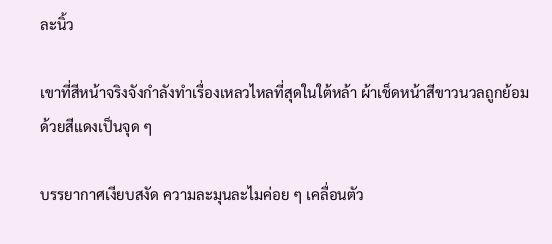ละนิ้ว

เขาที่สีหน้าจริงจังกำลังทำเรื่องเหลวไหลที่สุดในใต้หล้า ผ้าเช็ดหน้าสีขาวนวลถูกย้อมด้วยสีแดงเป็นจุด ๆ

บรรยากาศเงียบสงัด ความละมุนละไมค่อย ๆ เคลื่อนตัว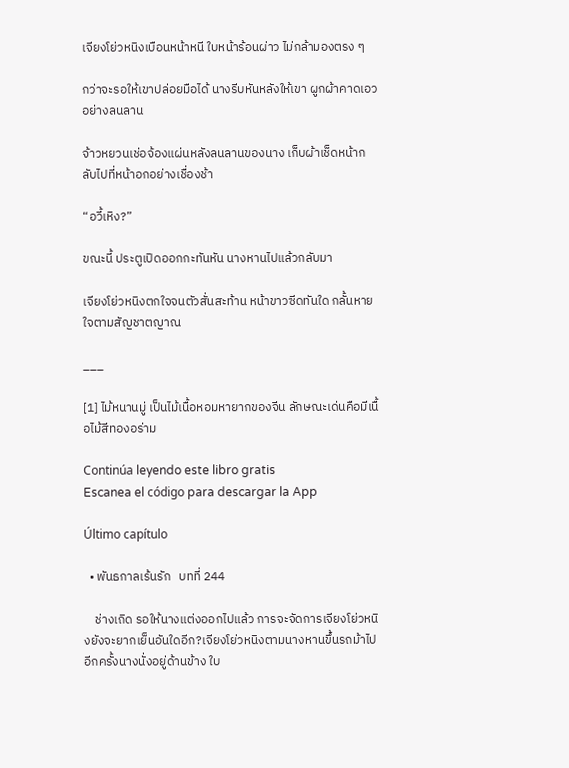เจียงโย่วหนิงเบือนหน้าหนี ใบหน้าร้อนผ่าว ไม่กล้ามองตรง ๆ

กว่าจะรอให้เขาปล่อยมือได้ นางรีบหันหลังให้เขา ผูกผ้าคาดเอวอย่างลนลาน

จ้าวหยวนเช่อจ้องแผ่นหลังลนลานของนาง เก็บผ้าเช็ดหน้ากลับไปที่หน้าอกอย่างเชื่องช้า

“อวี้เหิง?”

ขณะนี้ ประตูเปิดออกกะทันหัน นางหานไปแล้วกลับมา

เจียงโย่วหนิงตกใจจนตัวสั่นสะท้าน หน้าขาวซีดทันใด กลั้นหายใจตามสัญชาตญาณ

___

[1] ไม้หนานมู่ เป็นไม้เนื้อหอมหายากของจีน ลักษณะเด่นคือมีเนื้อไม้สีทองอร่าม

Continúa leyendo este libro gratis
Escanea el código para descargar la App

Último capítulo

  • พันธกาลเร้นรัก   บทที่ 244

    ช่างเถิด รอให้นางแต่งออกไปแล้ว การจะจัดการเจียงโย่วหนิงยังจะยากเย็นอันใดอีก?เจียงโย่วหนิงตามนางหานขึ้นรถม้าไปอีกครั้งนางนั่งอยู่ด้านข้าง ใบ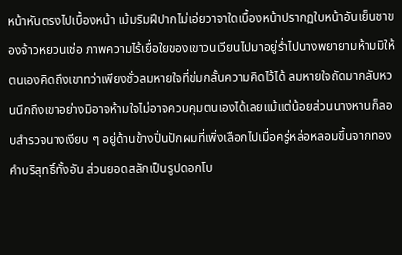หน้าหันตรงไปเบื้องหน้า เม้มริมฝีปากไม่เอ่ยวาจาใดเบื้องหน้าปรากฏใบหน้าอันเย็นชาของจ้าวหยวนเช่อ ภาพความไร้เยื่อใยของเขาวนเวียนไปมาอยู่ร่ำไปนางพยายามห้ามมิให้ตนเองคิดถึงเขาทว่าเพียงชั่วลมหายใจที่ข่มกลั้นความคิดไว้ได้ ลมหายใจถัดมากลับหวนนึกถึงเขาอย่างมิอาจห้ามใจไม่อาจควบคุมตนเองได้เลยแม้แต่น้อยส่วนนางหานก็ลอบสำรวจนางเงียบ ๆ อยู่ด้านข้างปิ่นปักผมที่เพิ่งเลือกไปเมื่อครู่หล่อหลอมขึ้นจากทองคำบริสุทธิ์ทั้งอัน ส่วนยอดสลักเป็นรูปดอกโบ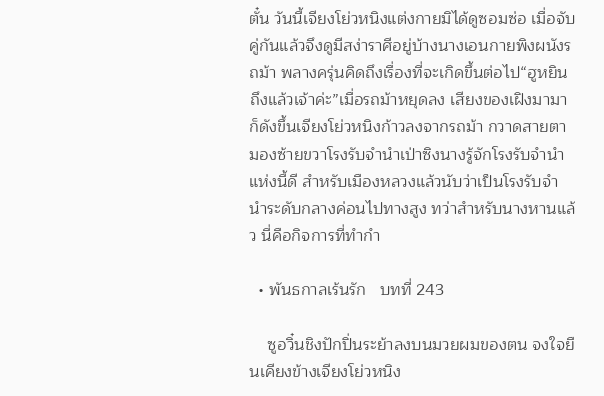ตั๋น วันนี้เจียงโย่วหนิงแต่งกายมิได้ดูซอมซ่อ เมื่อจับคู่กันแล้วจึงดูมีสง่าราศีอยู่บ้างนางเอนกายพิงผนังรถม้า พลางครุ่นคิดถึงเรื่องที่จะเกิดขึ้นต่อไป“ฮูหยิน ถึงแล้วเจ้าค่ะ”เมื่อรถม้าหยุดลง เสียงของเฝิงมามาก็ดังขึ้นเจียงโย่วหนิงก้าวลงจากรถม้า กวาดสายตามองซ้ายขวาโรงรับจำนำเป่าซิงนางรู้จักโรงรับจำนำแห่งนี้ดี สำหรับเมืองหลวงแล้วนับว่าเป็นโรงรับจำนำระดับกลางค่อนไปทางสูง ทว่าสำหรับนางหานแล้ว นี่คือกิจการที่ทำกำ

  • พันธกาลเร้นรัก   บทที่ 243

    ซูอวิ๋นชิงปักปิ่นระย้าลงบนมวยผมของตน จงใจยืนเคียงข้างเจียงโย่วหนิง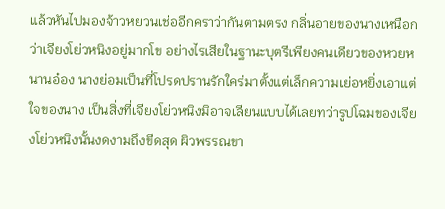แล้วหันไปมองจ้าวหยวนเช่ออีกคราว่ากันตามตรง กลิ่นอายของนางเหนือกว่าเจียงโย่วหนิงอยู่มากโข อย่างไรเสียในฐานะบุตรีเพียงคนเดียวของหวยหนานอ๋อง นางย่อมเป็นที่โปรดปรานรักใคร่มาตั้งแต่เล็กความเย่อหยิ่งเอาแต่ใจของนาง เป็นสิ่งที่เจียงโย่วหนิงมิอาจเลียนแบบได้เลยทว่ารูปโฉมของเจียงโย่วหนิงนั้นงดงามถึงขีดสุด ผิวพรรณขา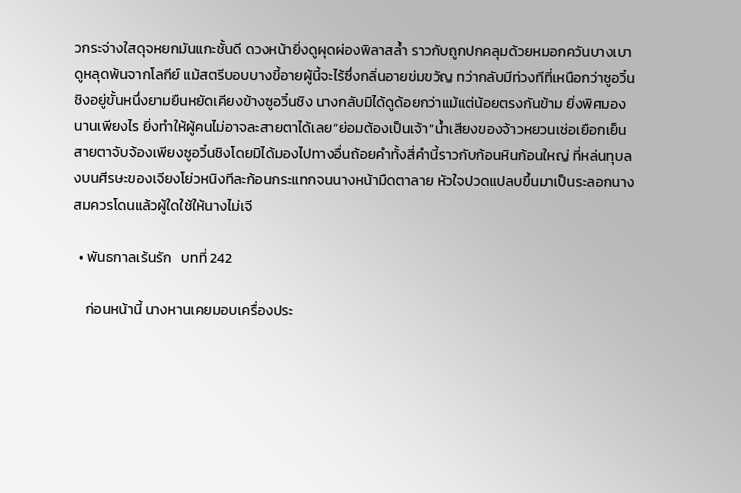วกระจ่างใสดุจหยกมันแกะชั้นดี ดวงหน้ายิ่งดูผุดผ่องพิลาสล้ำ ราวกับถูกปกคลุมด้วยหมอกควันบางเบา ดูหลุดพ้นจากโลกีย์ แม้สตรีบอบบางขี้อายผู้นี้จะไร้ซึ่งกลิ่นอายข่มขวัญ ทว่ากลับมีท่วงทีที่เหนือกว่าซูอวิ๋นชิงอยู่ขั้นหนึ่งยามยืนหยัดเคียงข้างซูอวิ๋นชิง นางกลับมิได้ดูด้อยกว่าแม้แต่น้อยตรงกันข้าม ยิ่งพิศมองนานเพียงไร ยิ่งทำให้ผู้คนไม่อาจละสายตาได้เลย“ย่อมต้องเป็นเจ้า”น้ำเสียงของจ้าวหยวนเช่อเยือกเย็น สายตาจับจ้องเพียงซูอวิ๋นชิงโดยมิได้มองไปทางอื่นถ้อยคำทั้งสี่คำนี้ราวกับก้อนหินก้อนใหญ่ ที่หล่นทุบลงบนศีรษะของเจียงโย่วหนิงทีละก้อนกระแทกจนนางหน้ามืดตาลาย หัวใจปวดแปลบขึ้นมาเป็นระลอกนางสมควรโดนแล้วผู้ใดใช้ให้นางไม่เจี

  • พันธกาลเร้นรัก   บทที่ 242

    ก่อนหน้านี้ นางหานเคยมอบเครื่องประ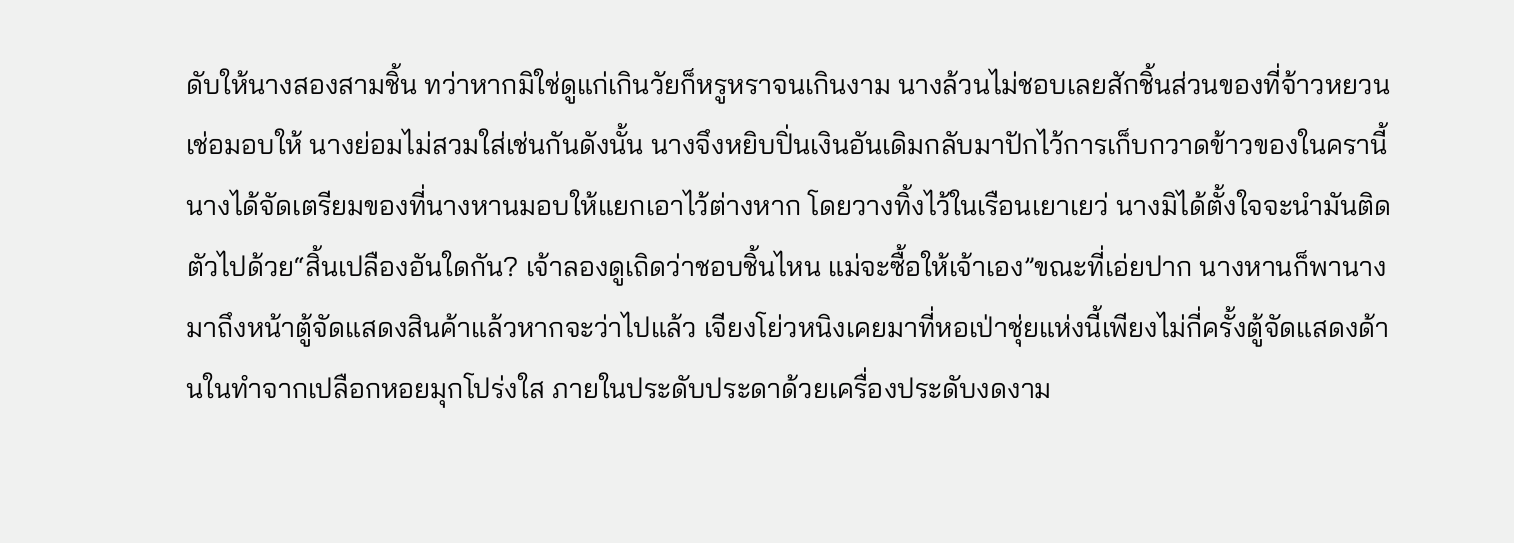ดับให้นางสองสามชิ้น ทว่าหากมิใช่ดูแก่เกินวัยก็หรูหราจนเกินงาม นางล้วนไม่ชอบเลยสักชิ้นส่วนของที่จ้าวหยวนเช่อมอบให้ นางย่อมไม่สวมใส่เช่นกันดังนั้น นางจึงหยิบปิ่นเงินอันเดิมกลับมาปักไว้การเก็บกวาดข้าวของในครานี้ นางได้จัดเตรียมของที่นางหานมอบให้แยกเอาไว้ต่างหาก โดยวางทิ้งไว้ในเรือนเยาเยว่ นางมิได้ตั้งใจจะนำมันติดตัวไปด้วย“สิ้นเปลืองอันใดกัน? เจ้าลองดูเถิดว่าชอบชิ้นไหน แม่จะซื้อให้เจ้าเอง”ขณะที่เอ่ยปาก นางหานก็พานางมาถึงหน้าตู้จัดแสดงสินค้าแล้วหากจะว่าไปแล้ว เจียงโย่วหนิงเคยมาที่หอเป่าชุ่ยแห่งนี้เพียงไม่กี่ครั้งตู้จัดแสดงด้านในทำจากเปลือกหอยมุกโปร่งใส ภายในประดับประดาด้วยเครื่องประดับงดงาม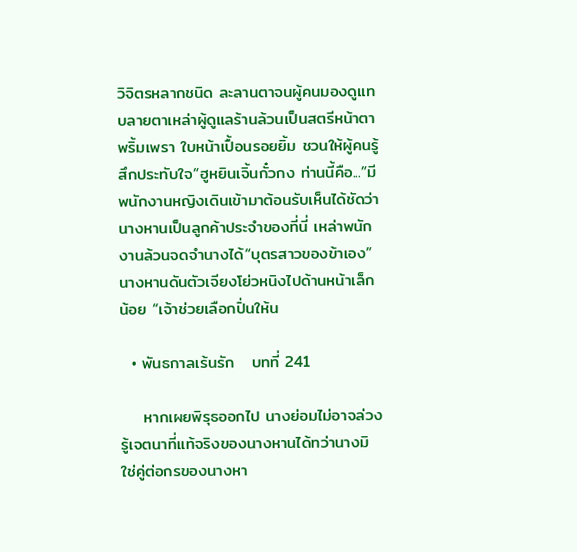วิจิตรหลากชนิด ละลานตาจนผู้คนมองดูแทบลายตาเหล่าผู้ดูแลร้านล้วนเป็นสตรีหน้าตาพริ้มเพรา ใบหน้าเปื้อนรอยยิ้ม ชวนให้ผู้คนรู้สึกประทับใจ“ฮูหยินเจิ้นกั๋วกง ท่านนี้คือ...”มีพนักงานหญิงเดินเข้ามาต้อนรับเห็นได้ชัดว่า นางหานเป็นลูกค้าประจำของที่นี่ เหล่าพนักงานล้วนจดจำนางได้“บุตรสาวของข้าเอง” นางหานดันตัวเจียงโย่วหนิงไปด้านหน้าเล็กน้อย “เจ้าช่วยเลือกปิ่นให้น

  • พันธกาลเร้นรัก   บทที่ 241

    หากเผยพิรุธออกไป นางย่อมไม่อาจล่วงรู้เจตนาที่แท้จริงของนางหานได้ทว่านางมิใช่คู่ต่อกรของนางหา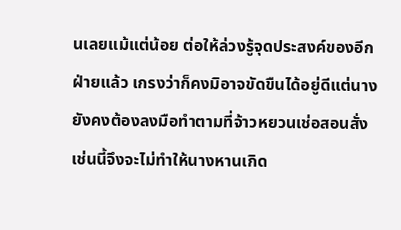นเลยแม้แต่น้อย ต่อให้ล่วงรู้จุดประสงค์ของอีกฝ่ายแล้ว เกรงว่าก็คงมิอาจขัดขืนได้อยู่ดีแต่นางยังคงต้องลงมือทำตามที่จ้าวหยวนเช่อสอนสั่ง เช่นนี้จึงจะไม่ทำให้นางหานเกิด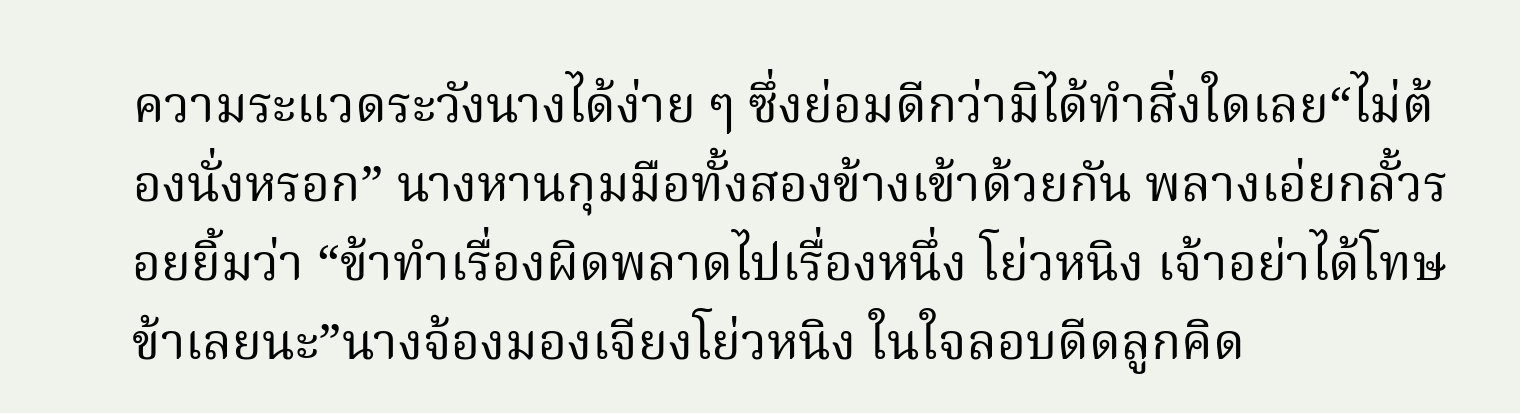ความระแวดระวังนางได้ง่าย ๆ ซึ่งย่อมดีกว่ามิได้ทำสิ่งใดเลย“ไม่ต้องนั่งหรอก” นางหานกุมมือทั้งสองข้างเข้าด้วยกัน พลางเอ่ยกลั้วรอยยิ้มว่า “ข้าทำเรื่องผิดพลาดไปเรื่องหนึ่ง โย่วหนิง เจ้าอย่าได้โทษข้าเลยนะ”นางจ้องมองเจียงโย่วหนิง ในใจลอบดีดลูกคิด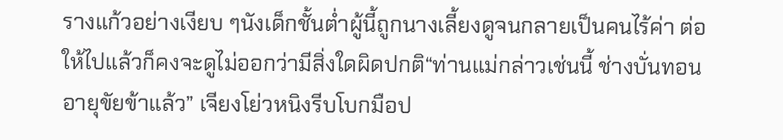รางแก้วอย่างเงียบ ๆนังเด็กชั้นต่ำผู้นี้ถูกนางเลี้ยงดูจนกลายเป็นคนไร้ค่า ต่อให้ไปแล้วก็คงจะดูไม่ออกว่ามีสิ่งใดผิดปกติ“ท่านแม่กล่าวเช่นนี้ ช่างบั่นทอนอายุขัยข้าแล้ว” เจียงโย่วหนิงรีบโบกมือป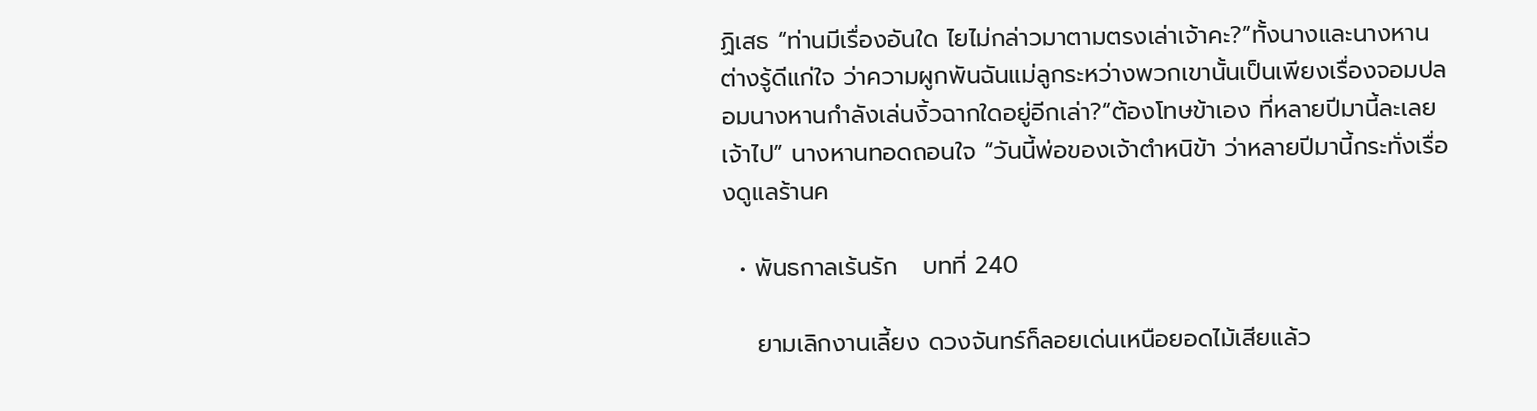ฏิเสธ “ท่านมีเรื่องอันใด ไยไม่กล่าวมาตามตรงเล่าเจ้าคะ?”ทั้งนางและนางหานต่างรู้ดีแก่ใจ ว่าความผูกพันฉันแม่ลูกระหว่างพวกเขานั้นเป็นเพียงเรื่องจอมปลอมนางหานกำลังเล่นงิ้วฉากใดอยู่อีกเล่า?“ต้องโทษข้าเอง ที่หลายปีมานี้ละเลยเจ้าไป” นางหานทอดถอนใจ “วันนี้พ่อของเจ้าตำหนิข้า ว่าหลายปีมานี้กระทั่งเรื่องดูแลร้านค

  • พันธกาลเร้นรัก   บทที่ 240

    ยามเลิกงานเลี้ยง ดวงจันทร์ก็ลอยเด่นเหนือยอดไม้เสียแล้ว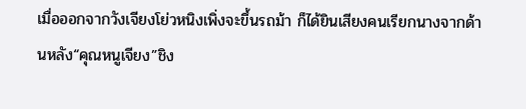เมื่อออกจากวังเจียงโย่วหนิงเพิ่งจะขึ้นรถม้า ก็ได้ยินเสียงคนเรียกนางจากด้านหลัง“คุณหนูเจียง”ชิง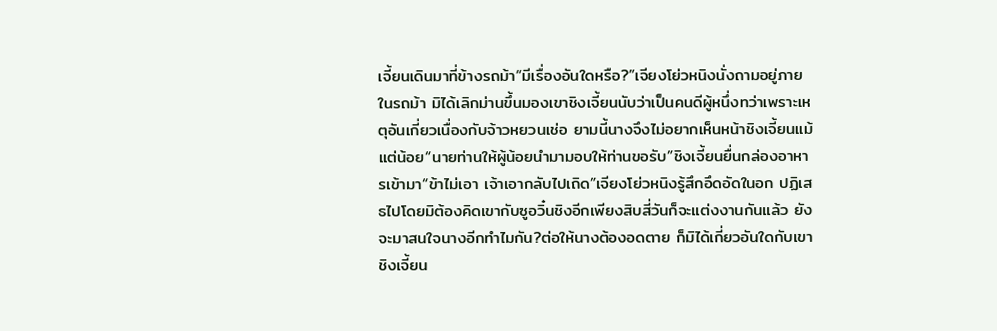เจี้ยนเดินมาที่ข้างรถม้า“มีเรื่องอันใดหรือ?”เจียงโย่วหนิงนั่งถามอยู่ภายในรถม้า มิได้เลิกม่านขึ้นมองเขาชิงเจี้ยนนับว่าเป็นคนดีผู้หนึ่งทว่าเพราะเหตุอันเกี่ยวเนื่องกับจ้าวหยวนเช่อ ยามนี้นางจึงไม่อยากเห็นหน้าชิงเจี้ยนแม้แต่น้อย“นายท่านให้ผู้น้อยนำมามอบให้ท่านขอรับ”ชิงเจี้ยนยื่นกล่องอาหารเข้ามา“ข้าไม่เอา เจ้าเอากลับไปเถิด”เจียงโย่วหนิงรู้สึกอึดอัดในอก ปฏิเสธไปโดยมิต้องคิดเขากับซูอวิ๋นชิงอีกเพียงสิบสี่วันก็จะแต่งงานกันแล้ว ยังจะมาสนใจนางอีกทำไมกัน?ต่อให้นางต้องอดตาย ก็มิได้เกี่ยวอันใดกับเขาชิงเจี้ยน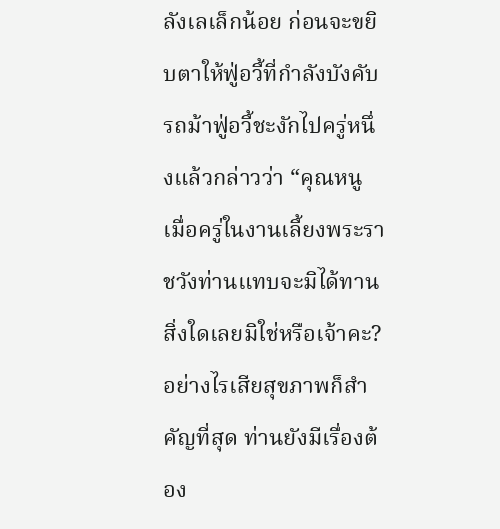ลังเลเล็กน้อย ก่อนจะขยิบตาให้ฟู่อวี้ที่กำลังบังคับรถม้าฟู่อวี้ชะงักไปครู่หนึ่งแล้วกล่าวว่า “คุณหนู เมื่อครู่ในงานเลี้ยงพระราชวังท่านแทบจะมิได้ทานสิ่งใดเลยมิใช่หรือเจ้าคะ? อย่างไรเสียสุขภาพก็สำคัญที่สุด ท่านยังมีเรื่องต้อง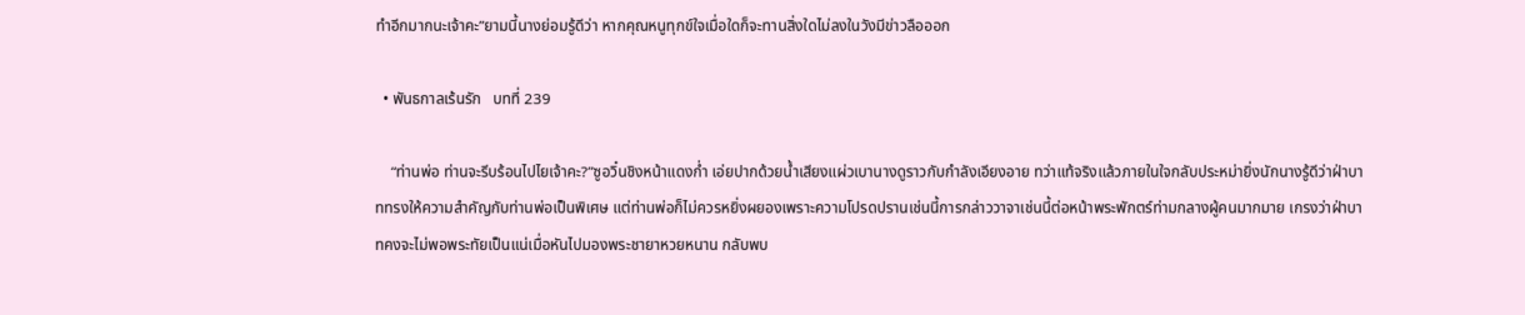ทำอีกมากนะเจ้าคะ”ยามนี้นางย่อมรู้ดีว่า หากคุณหนูทุกข์ใจเมื่อใดก็จะทานสิ่งใดไม่ลงในวังมีข่าวลือออก

  • พันธกาลเร้นรัก   บทที่ 239

    “ท่านพ่อ ท่านจะรีบร้อนไปไยเจ้าคะ?”ซูอวิ๋นชิงหน้าแดงก่ำ เอ่ยปากด้วยน้ำเสียงแผ่วเบานางดูราวกับกำลังเอียงอาย ทว่าแท้จริงแล้วภายในใจกลับประหม่ายิ่งนักนางรู้ดีว่าฝ่าบาททรงให้ความสำคัญกับท่านพ่อเป็นพิเศษ แต่ท่านพ่อก็ไม่ควรหยิ่งผยองเพราะความโปรดปรานเช่นนี้การกล่าววาจาเช่นนี้ต่อหน้าพระพักตร์ท่ามกลางผู้คนมากมาย เกรงว่าฝ่าบาทคงจะไม่พอพระทัยเป็นแน่เมื่อหันไปมองพระชายาหวยหนาน กลับพบ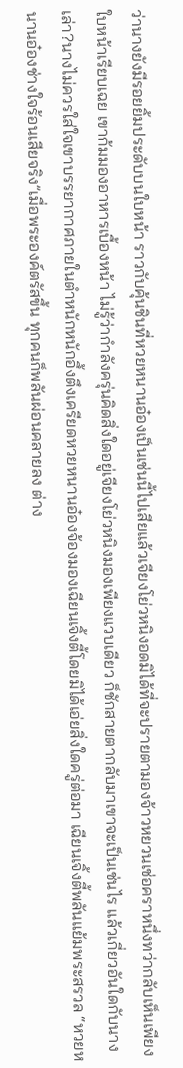ว่านางยังมีรอยยิ้มประดับบนใบหน้า ราวกับคุ้นชินที่หวยหนานอ๋องเป็นเช่นนี้ไปเสียแล้วเจียงโย่วหนิงอดมิได้ที่จะปรายตามองจ้าวหยวนเช่อคราหนึ่งทว่ากลับเห็นเพียงใบหน้าเรียบเฉย เขาก้มมองอาหารเบื้องหน้า ไม่รู้ว่ากำลังครุ่นคิดสิ่งใดอยู่เจียงโย่วหนิงมองเพียงแวบเดียว ก็ชักสายตากลับมาเขาจะเป็นเช่นไร แล้วเกี่ยวอันใดกับนางเล่า?นางไม่ควรใส่ใจเขาบรรยากาศภายในตำหนักหนักอึ้งตึงเครียดหวยหนานอ๋องจ้องมองเฉียนเจิ้งตี้โดยมิได้เอ่ยสิ่งใดครู่ต่อมา เฉียนเจิ้งตี้พลันแย้มพระสรวล “หวยหนานอ๋องช่างใจร้อนเสียจริง”เมื่อพระองค์ตรัสขึ้น ทุกคนก็พลันผ่อนคลายลง ต่าง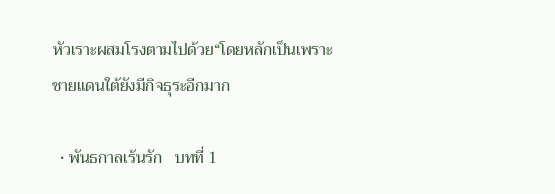หัวเราะผสมโรงตามไปด้วย“โดยหลักเป็นเพราะชายแดนใต้ยังมีกิจธุระอีกมาก

  • พันธกาลเร้นรัก   บทที่ 1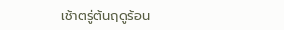เช้าตรู่ต้นฤดูร้อน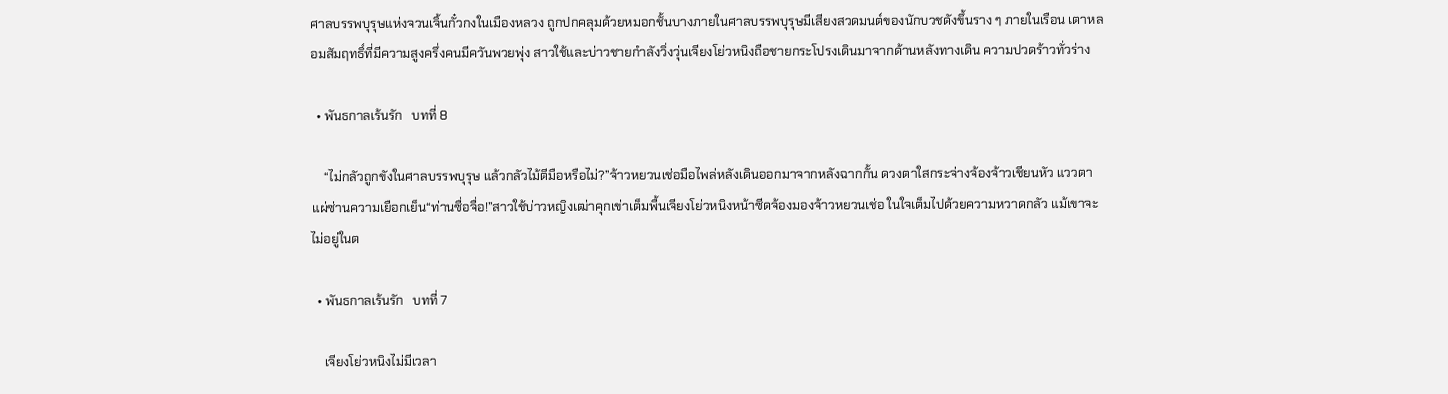ศาลบรรพบุรุษแห่งจวนเจิ้นกั๋วกงในเมืองหลวง ถูกปกคลุมด้วยหมอกชั้นบางภายในศาลบรรพบุรุษมีเสียงสวดมนต์ของนักบวชดังขึ้นราง ๆ ภายในเรือน เตาหลอมสัมฤทธิ์ที่มีความสูงครึ่งคนมีควันพวยพุ่ง สาวใช้และบ่าวชายกำลังวิ่งวุ่นเจียงโย่วหนิงถือชายกระโปรงเดินมาจากด้านหลังทางเดิน ความปวดร้าวทั่วร่าง

  • พันธกาลเร้นรัก   บทที่ 8

    “ไม่กลัวถูกขังในศาลบรรพบุรุษ แล้วกลัวไม้ตีมือหรือไม่?”จ้าวหยวนเช่อมือไพล่หลังเดินออกมาจากหลังฉากกั้น ดวงตาใสกระจ่างจ้องจ้าวเชียนหัว แววตาแผ่ซ่านความเยือกเย็น“ท่านซื่อจื่อ!”สาวใช้บ่าวหญิงเฒ่าคุกเข่าเต็มพื้นเจียงโย่วหนิงหน้าซีดจ้องมองจ้าวหยวนเช่อ ในใจเต็มไปด้วยความหวาดกลัว แม้เขาจะไม่อยู่ในต

  • พันธกาลเร้นรัก   บทที่ 7

    เจียงโย่วหนิงไม่มีเวลา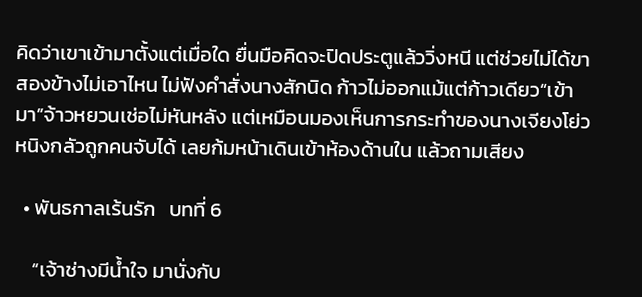คิดว่าเขาเข้ามาตั้งแต่เมื่อใด ยื่นมือคิดจะปิดประตูแล้ววิ่งหนี แต่ช่วยไม่ได้ขาสองข้างไม่เอาไหน ไม่ฟังคำสั่งนางสักนิด ก้าวไม่ออกแม้แต่ก้าวเดียว“เข้ามา”จ้าวหยวนเช่อไม่หันหลัง แต่เหมือนมองเห็นการกระทำของนางเจียงโย่วหนิงกลัวถูกคนจับได้ เลยก้มหน้าเดินเข้าห้องด้านใน แล้วถามเสียง

  • พันธกาลเร้นรัก   บทที่ 6

    “เจ้าช่างมีน้ำใจ มานั่งกับ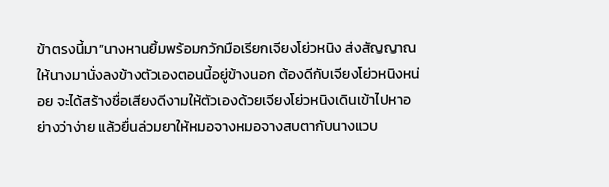ข้าตรงนี้มา”นางหานยิ้มพร้อมกวักมือเรียกเจียงโย่วหนิง ส่งสัญญาณให้นางมานั่งลงข้างตัวเองตอนนี้อยู่ข้างนอก ต้องดีกับเจียงโย่วหนิงหน่อย จะได้สร้างชื่อเสียงดีงามให้ตัวเองด้วยเจียงโย่วหนิงเดินเข้าไปหาอย่างว่าง่าย แล้วยื่นล่วมยาให้หมอจางหมอจางสบตากับนางแวบ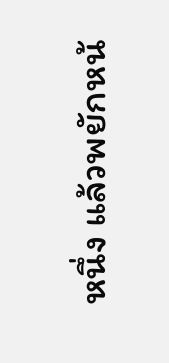หนึ่ง แล้วพยักหน้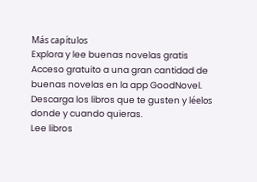Más capítulos
Explora y lee buenas novelas gratis
Acceso gratuito a una gran cantidad de buenas novelas en la app GoodNovel. Descarga los libros que te gusten y léelos donde y cuando quieras.
Lee libros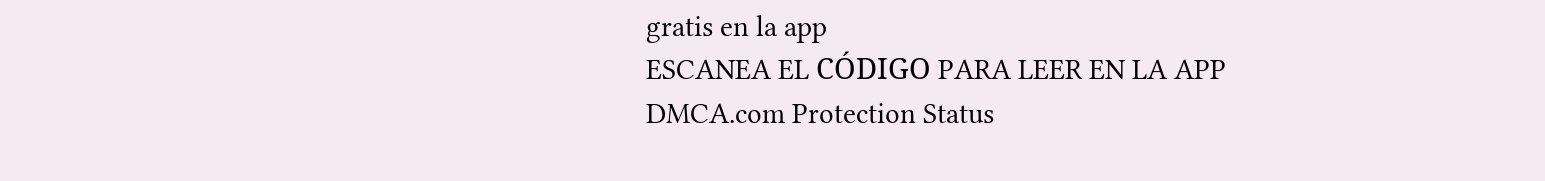gratis en la app
ESCANEA EL CÓDIGO PARA LEER EN LA APP
DMCA.com Protection Status